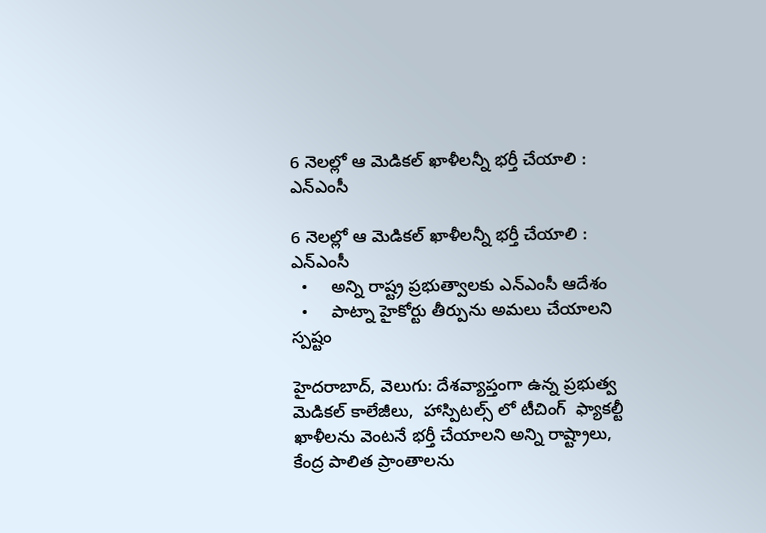6 నెలల్లో ఆ మెడికల్ ఖాళీలన్నీ భర్తీ చేయాలి : ఎన్ఎంసీ

6 నెలల్లో ఆ మెడికల్ ఖాళీలన్నీ భర్తీ చేయాలి : ఎన్ఎంసీ
  •     అన్ని రాష్ట్ర ప్రభుత్వాలకు ఎన్ఎంసీ ఆదేశం
  •     పాట్నా హైకోర్టు తీర్పును అమలు చేయాలని స్పష్టం

హైదరాబాద్, వెలుగు: దేశవ్యాప్తంగా ఉన్న ప్రభుత్వ మెడికల్ కాలేజీలు,  హాస్పిటల్స్ లో టీచింగ్  ఫ్యాకల్టీ ఖాళీలను వెంటనే భర్తీ చేయాలని అన్ని రాష్ట్రాలు, కేంద్ర పాలిత ప్రాంతాలను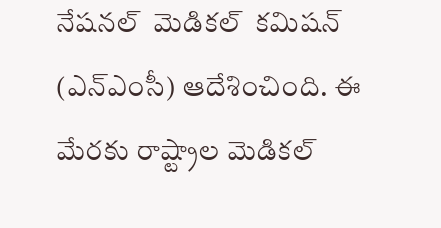నేషనల్  మెడికల్  కమిషన్ (ఎన్ఎంసీ) ఆదేశించింది. ఈ మేరకు రాష్ట్రాల మెడికల్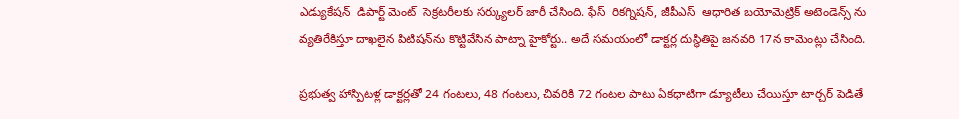ఎడ్యుకేషన్  డిపార్ట్ మెంట్  సెక్రటరీలకు సర్క్యులర్ జారీ చేసింది. ఫేస్  రికగ్నిషన్, జీపీఎస్  ఆధారిత బయోమెట్రిక్ అటెండెన్స్‌‌‌‌ ను వ్యతిరేకిస్తూ దాఖలైన పిటిషన్‌‌‌‌ను కొట్టివేసిన పాట్నా హైకోర్టు.. అదే సమయంలో డాక్టర్ల దుస్థితిపై జనవరి 17న కామెంట్లు చేసింది.

ప్రభుత్వ హాస్పిటళ్ల డాక్టర్లతో 24 గంటలు, 48 గంటలు, చివరికి 72 గంటల పాటు ఏకధాటిగా డ్యూటీలు చేయిస్తూ టార్చర్ పెడితే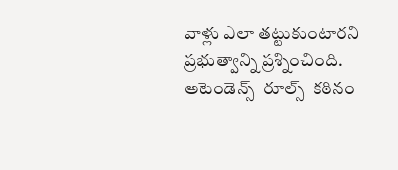వాళ్లు ఎలా తట్టుకుంటారని ప్రభుత్వాన్ని ప్రశ్నించింది. అటెండెన్స్  రూల్స్  కఠినం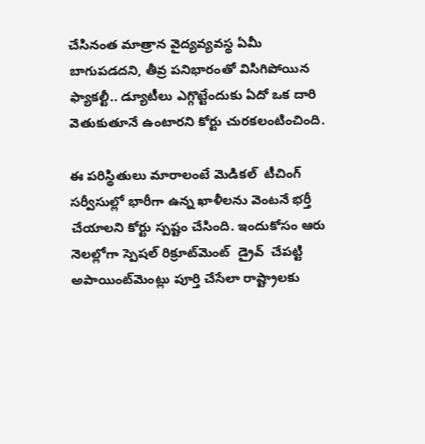చేసినంత మాత్రాన వైద్యవ్యవస్థ ఏమీ బాగుపడదని, తీవ్ర పనిభారంతో విసిగిపోయిన ఫ్యాకల్టీ.. డ్యూటీలు ఎగ్గొట్టేందుకు ఏదో ఒక దారి వెతుకుతూనే ఉంటారని కోర్టు చురకలంటించింది.

ఈ పరిస్థితులు మారాలంటే మెడికల్  టీచింగ్ సర్వీసుల్లో భారీగా ఉన్న ఖాళీలను వెంటనే భర్తీ చేయాలని కోర్టు స్పష్టం చేసింది. ఇందుకోసం ఆరు నెలల్లోగా స్పెషల్ రిక్రూట్‌‌‌‌మెంట్  డ్రైవ్  చేపట్టి అపాయింట్‌‌‌‌మెంట్లు పూర్తి చేసేలా రాష్ట్రాలకు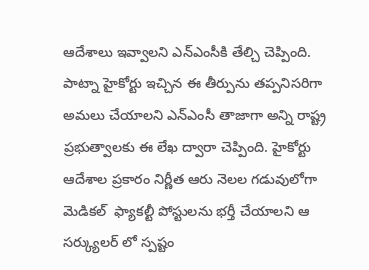ఆదేశాలు ఇవ్వాలని ఎన్ఎంసీకి తేల్చి చెప్పింది. పాట్నా హైకోర్టు ఇచ్చిన ఈ తీర్పును తప్పనిసరిగా అమలు చేయాలని ఎన్ఎంసీ తాజాగా అన్ని రాష్ట్ర ప్రభుత్వాలకు ఈ లేఖ ద్వారా చెప్పింది. హైకోర్టు ఆదేశాల ప్రకారం నిర్ణీత ఆరు నెలల గడువులోగా మెడికల్  ఫ్యాకల్టీ పోస్టులను భర్తీ చేయాలని ఆ సర్క్యులర్‌‌‌‌ లో స్పష్టం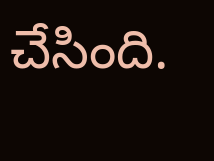చేసింది.